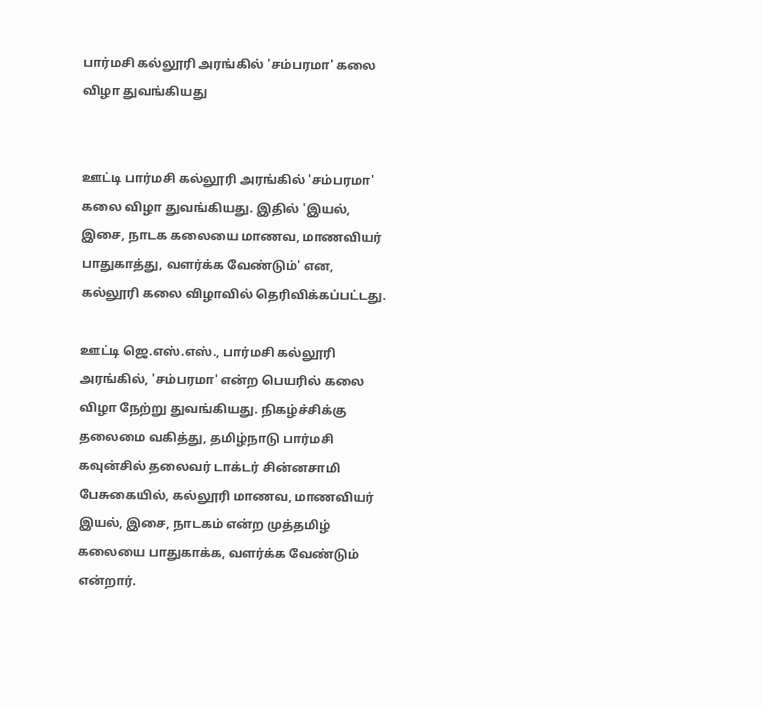பார்மசி கல்லூரி அரங்கில் 'சம்பரமா' கலை விழா துவங்கியது


ஊட்டி பார்மசி கல்லூரி அரங்கில் 'சம்பரமா' கலை விழா துவங்கியது. இதில் 'இயல், இசை, நாடக கலையை மாணவ, மாணவியர் பாதுகாத்து, வளர்க்க வேண்டும்' என, கல்லூரி கலை விழாவில் தெரிவிக்கப்பட்டது.

ஊட்டி ஜெ.எஸ்.எஸ்., பார்மசி கல்லூரி அரங்கில், 'சம்பரமா' என்ற பெயரில் கலை விழா நேற்று துவங்கியது. நிகழ்ச்சிக்கு தலைமை வகித்து, தமிழ்நாடு பார்மசி கவுன்சில் தலைவர் டாக்டர் சின்னசாமி பேசுகையில், கல்லூரி மாணவ, மாணவியர் இயல், இசை, நாடகம் என்ற முத்தமிழ் கலையை பாதுகாக்க, வளர்க்க வேண்டும் என்றார்.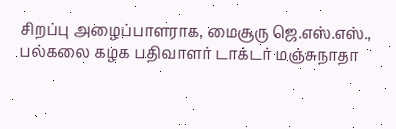சிறப்பு அழைப்பாளராக, மைசூரு ஜெ.எஸ்.எஸ்., பல்கலை கழக பதிவாளர் டாக்டர் மஞ்சுநாதா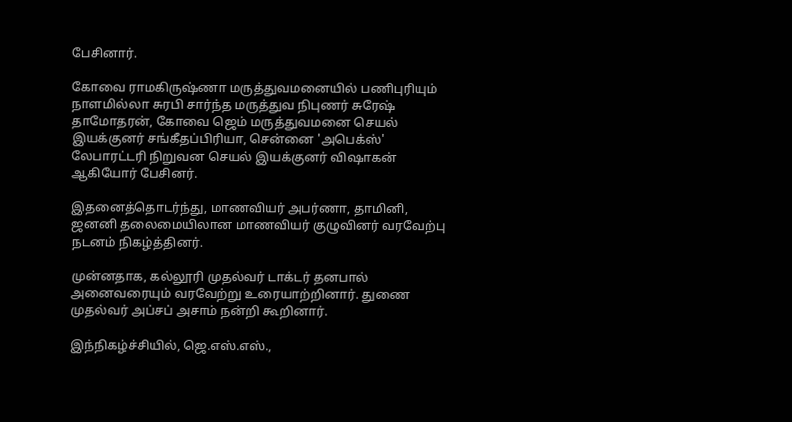பேசினார்.

கோவை ராமகிருஷ்ணா மருத்துவமனையில் பணிபுரியும் நாளமில்லா சுரபி சார்ந்த மருத்துவ நிபுணர் சுரேஷ் தாமோதரன், கோவை ஜெம் மருத்துவமனை செயல் இயக்குனர் சங்கீதப்பிரியா, சென்னை 'அபெக்ஸ்' லேபாரட்டரி நிறுவன செயல் இயக்குனர் விஷாகன் ஆகியோர் பேசினர்.

இதனைத்தொடர்ந்து, மாணவியர் அபர்ணா, தாமினி, ஜனனி தலைமையிலான மாணவியர் குழுவினர் வரவேற்பு நடனம் நிகழ்த்தினர்.

முன்னதாக, கல்லூரி முதல்வர் டாக்டர் தனபால் அனைவரையும் வரவேற்று உரையாற்றினார். துணை முதல்வர் அப்சப் அசாம் நன்றி கூறினார்.

இந்நிகழ்ச்சியில், ஜெ.எஸ்.எஸ்.,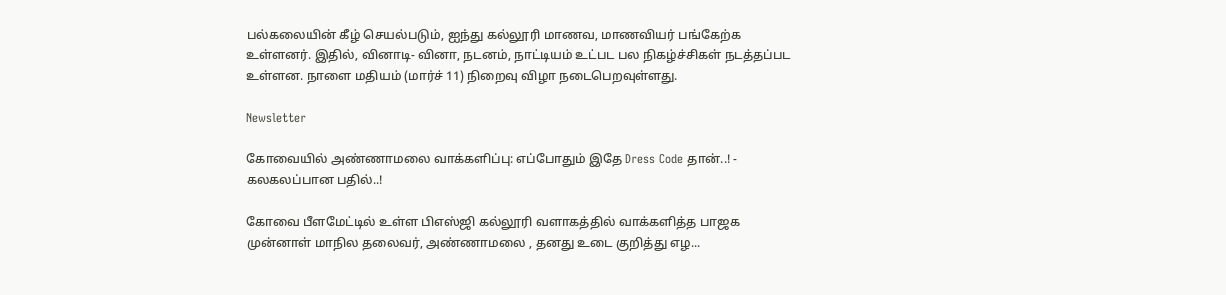பல்கலையின் கீழ் செயல்படும், ஐந்து கல்லூரி மாணவ, மாணவியர் பங்கேற்க உள்ளனர். இதில், வினாடி- வினா, நடனம், நாட்டியம் உட்பட பல நிகழ்ச்சிகள் நடத்தப்பட உள்ளன. நாளை மதியம் (மார்ச் 11) நிறைவு விழா நடைபெறவுள்ளது.

Newsletter

கோவையில் அண்ணாமலை வாக்களிப்பு: எப்போதும் இதே Dress Code தான்..! - கலகலப்பான பதில்..!

கோவை பீளமேட்டில் உள்ள பிஎஸ்ஜி கல்லூரி வளாகத்தில் வாக்களித்த பாஜக முன்னாள் மாநில தலைவர், அண்ணாமலை , தனது உடை குறித்து எழ...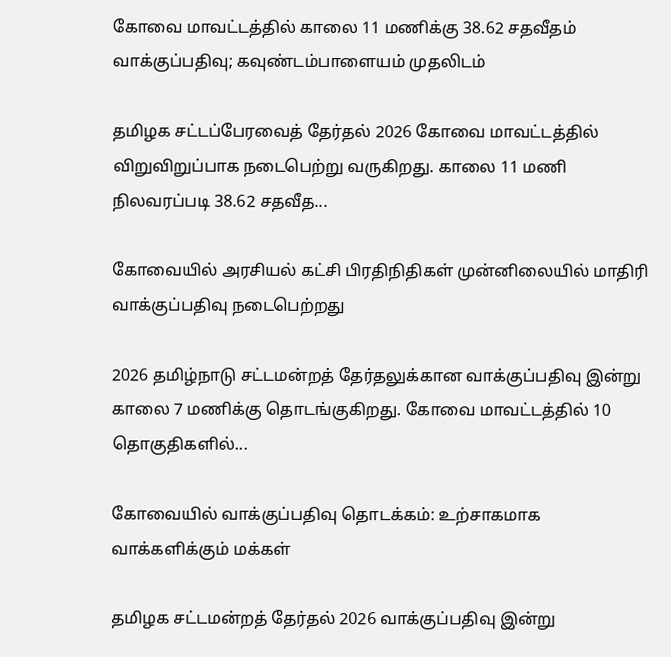கோவை மாவட்டத்தில் காலை 11 மணிக்கு 38.62 சதவீதம் வாக்குப்பதிவு; கவுண்டம்பாளையம் முதலிடம்

தமிழக சட்டப்பேரவைத் தேர்தல் 2026 கோவை மாவட்டத்தில் விறுவிறுப்பாக நடைபெற்று வருகிறது. காலை 11 மணி நிலவரப்படி 38.62 சதவீத...

கோவையில் அரசியல் கட்சி பிரதிநிதிகள் முன்னிலையில் மாதிரி வாக்குப்பதிவு நடைபெற்றது

2026 தமிழ்நாடு சட்டமன்றத் தேர்தலுக்கான வாக்குப்பதிவு இன்று காலை 7 மணிக்கு தொடங்குகிறது. கோவை மாவட்டத்தில் 10 தொகுதிகளில்...

கோவையில் வாக்குப்பதிவு தொடக்கம்: உற்சாகமாக வாக்களிக்கும் மக்கள்

தமிழக சட்டமன்றத் தேர்தல் 2026 வாக்குப்பதிவு இன்று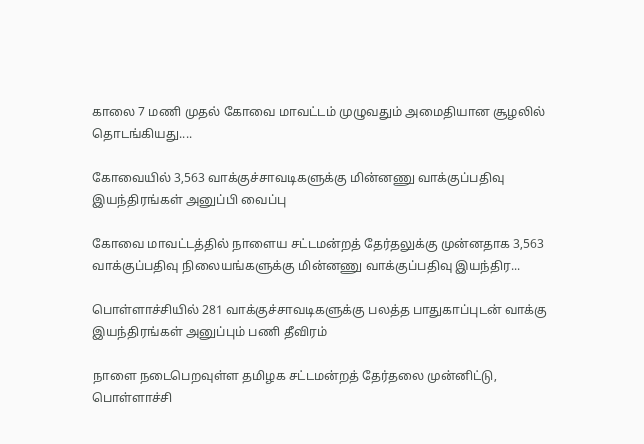காலை 7 மணி முதல் கோவை மாவட்டம் முழுவதும் அமைதியான சூழலில் தொடங்கியது....

கோவையில் 3,563 வாக்குச்சாவடிகளுக்கு மின்னணு வாக்குப்பதிவு இயந்திரங்கள் அனுப்பி வைப்பு

கோவை மாவட்டத்தில் நாளைய சட்டமன்றத் தேர்தலுக்கு முன்னதாக 3,563 வாக்குப்பதிவு நிலையங்களுக்கு மின்னணு வாக்குப்பதிவு இயந்திர...

பொள்ளாச்சியில் 281 வாக்குச்சாவடிகளுக்கு பலத்த பாதுகாப்புடன் வாக்கு இயந்திரங்கள் அனுப்பும் பணி தீவிரம்

நாளை நடைபெறவுள்ள தமிழக சட்டமன்றத் தேர்தலை முன்னிட்டு, பொள்ளாச்சி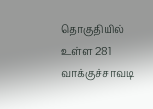தொகுதியில் உள்ள 281 வாக்குச்சாவடி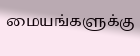மையங்களுக்கு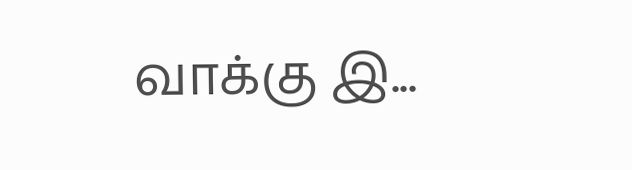வாக்கு இ...